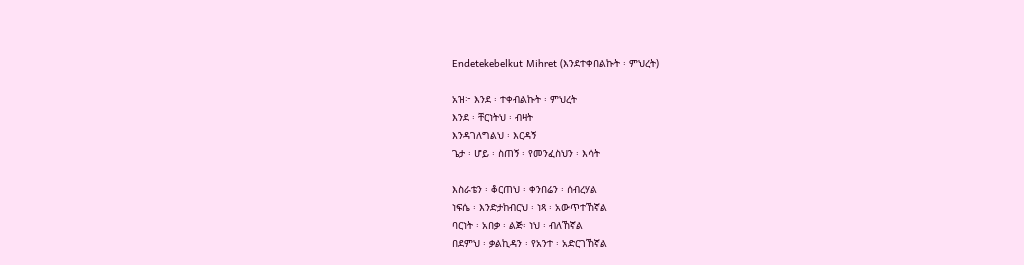Endetekebelkut Mihret (እንደተቀበልኩት ፡ ምህረት)

አዝ፦ እንደ ፡ ተቀብልኩት ፡ ምህረት
እንደ ፡ ቸርነትህ ፡ ብዛት
እንዳገለግልህ ፡ እርዳኝ
ጌታ ፡ ሆይ ፡ ስጠኝ ፡ የመንፈስህን ፡ እሳት

እስራቴን ፡ ቆርጠህ ፡ ቀንበሬን ፡ ሰብረሃል
ነፍሴ ፡ እንድታከብርህ ፡ ነጻ ፡ አውጥተኸኛል
ባርነት ፡ አበቃ ፡ ልጅ፡ ነህ ፡ ብለኸኛል
በደምህ ፡ ቃልኪዳን ፡ የአንተ ፡ አድርገኸኛል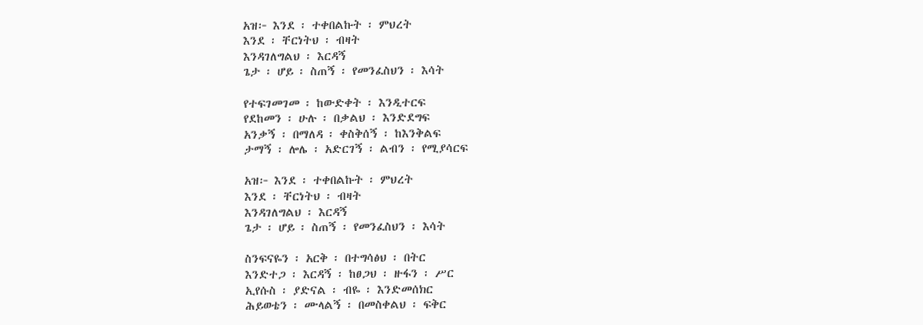አዝ፦ እንደ ፡ ተቀበልኩት ፡ ምህረት
እንደ ፡ ቸርነትህ ፡ ብዛት
እንዳገለግልህ ፡ እርዳኝ
ጌታ ፡ ሆይ ፡ ስጠኝ ፡ የመንፈስህን ፡ እሳት

የተፍገመገመ ፡ ከውድቀት ፡ እንዲተርፍ
የደከመን ፡ ሁሉ ፡ በቃልህ ፡ እንድደግፍ
አንቃኝ ፡ በማለዳ ፡ ቀስቅሰኝ ፡ ከእንቅልፍ
ታማኝ ፡ ሎሌ ፡ አድርገኝ ፡ ልብን ፡ የሚያሳርፍ

አዝ፦ እንደ ፡ ተቀበልኩት ፡ ምህረት
እንደ ፡ ቸርነትህ ፡ ብዛት
እንዳገለግልህ ፡ እርዳኝ
ጌታ ፡ ሆይ ፡ ስጠኝ ፡ የመንፈስህን ፡ እሳት

ስንፍናዬን ፡ አርቅ ፡ በተግሳፅህ ፡ በትር
እንድተጋ ፡ እርዳኝ ፡ ከፀጋህ ፡ ዙፋን ፡ ሥር
ኢየሱስ ፡ ያድናል ፡ ብዬ ፡ እንድመሰክር
ሕይወቴን ፡ ሙላልኝ ፡ በመስቀልህ ፡ ፍቅር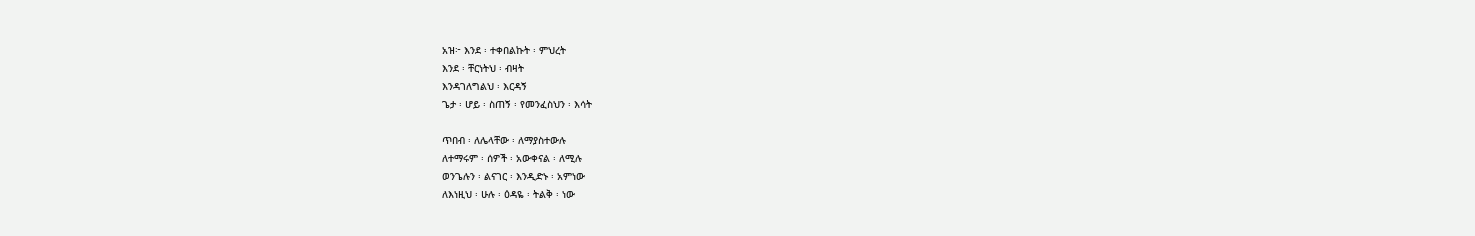አዝ፦ እንደ ፡ ተቀበልኩት ፡ ምህረት
እንደ ፡ ቸርነትህ ፡ ብዛት
እንዳገለግልህ ፡ እርዳኝ
ጌታ ፡ ሆይ ፡ ስጠኝ ፡ የመንፈስህን ፡ እሳት

ጥበብ ፡ ለሌላቸው ፡ ለማያስተውሉ
ለተማሩም ፡ ሰዎች ፡ አውቀናል ፡ ለሚሉ
ወንጌሉን ፡ ልናገር ፡ እንዲድኑ ፡ አምነው
ለእነዚህ ፡ ሁሉ ፡ ዕዳዬ ፡ ትልቅ ፡ ነው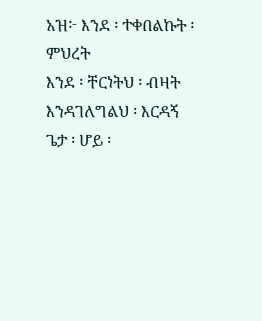አዝ፦ እንደ ፡ ተቀበልኩት ፡ ምህረት
እንደ ፡ ቸርነትህ ፡ ብዛት
እንዳገለግልህ ፡ እርዳኝ
ጌታ ፡ ሆይ ፡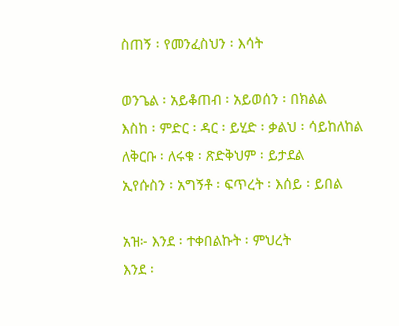ስጠኝ ፡ የመንፈስህን ፡ እሳት

ወንጌል ፡ አይቆጠብ ፡ አይወሰን ፡ በክልል
እስከ ፡ ምድር ፡ ዳር ፡ ይሂድ ፡ ቃልህ ፡ ሳይከለከል
ለቅርቡ ፡ ለሩቁ ፡ ጽድቅህም ፡ ይታደል
ኢየሱስን ፡ አግኝቶ ፡ ፍጥረት ፡ እሰይ ፡ ይበል

አዝ፦ እንደ ፡ ተቀበልኩት ፡ ምህረት
እንደ ፡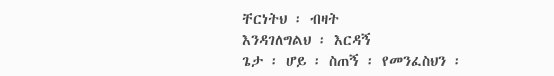ቸርነትህ ፡ ብዛት
እንዳገለግልህ ፡ እርዳኝ
ጌታ ፡ ሆይ ፡ ስጠኝ ፡ የመንፈስህን ፡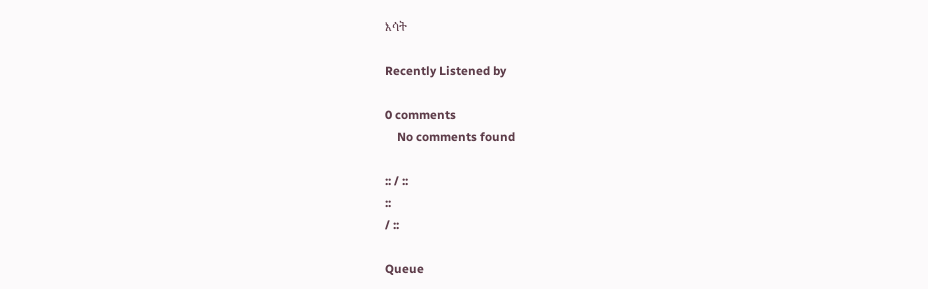እሳት

Recently Listened by

0 comments
    No comments found

:: / ::
::
/ ::

Queue